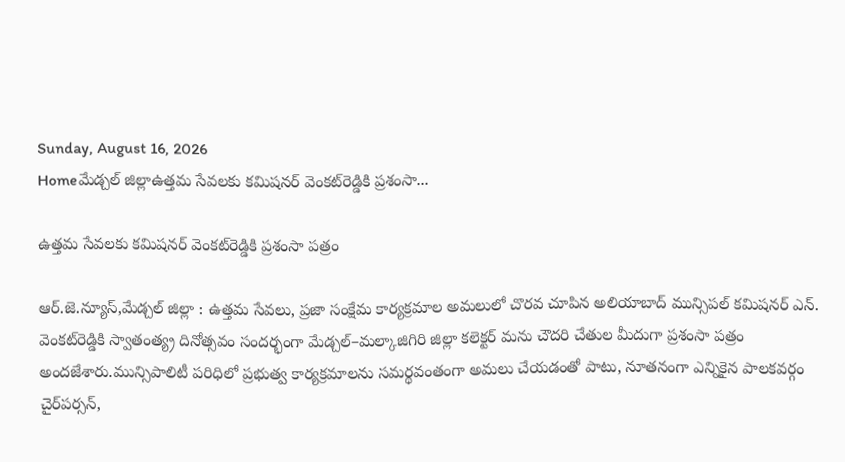Sunday, August 16, 2026
Homeమేడ్చల్ జిల్లాఉత్తమ సేవలకు కమిషనర్‌ వెంకట్‌రెడ్డికి ప్రశంసా...

ఉత్తమ సేవలకు కమిషనర్‌ వెంకట్‌రెడ్డికి ప్రశంసా పత్రం

ఆర్.జె.న్యూస్,మేడ్చల్ జిల్లా : ఉత్తమ సేవలు, ప్రజా సంక్షేమ కార్యక్రమాల అమలులో చొరవ చూపిన అలియాబాద్‌ మున్సిపల్‌ కమిషనర్‌ ఎన్‌. వెంకట్‌రెడ్డికి స్వాతంత్య్ర దినోత్సవం సందర్భంగా మేడ్చల్‌–మల్కాజిగిరి జిల్లా కలెక్టర్‌ మను చౌదరి చేతుల మీదుగా ప్రశంసా పత్రం అందజేశారు.మున్సిపాలిటీ పరిధిలో ప్రభుత్వ కార్యక్రమాలను సమర్థవంతంగా అమలు చేయడంతో పాటు, నూతనంగా ఎన్నికైన పాలకవర్గం చైర్‌పర్సన్‌,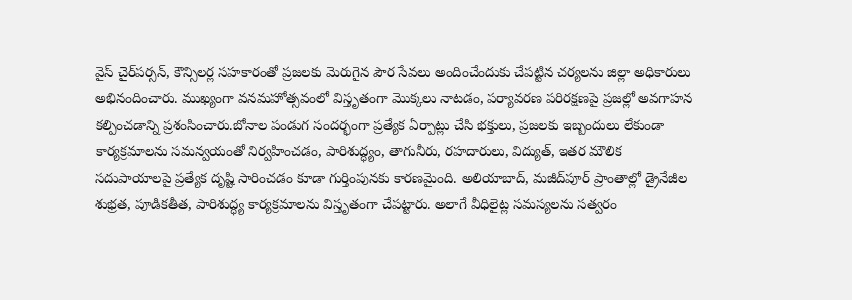వైస్‌ చైర్‌పర్సన్‌, కౌన్సిలర్ల సహకారంతో ప్రజలకు మెరుగైన పౌర సేవలు అందించేందుకు చేపట్టిన చర్యలను జిల్లా అధికారులు అభినందించారు. ముఖ్యంగా వనమహోత్సవంలో విస్తృతంగా మొక్కలు నాటడం, పర్యావరణ పరిరక్షణపై ప్రజల్లో అవగాహన కల్పించడాన్ని ప్రశంసించారు.బోనాల పండుగ సందర్భంగా ప్రత్యేక ఏర్పాట్లు చేసి భక్తులు, ప్రజలకు ఇబ్బందులు లేకుండా కార్యక్రమాలను సమన్వయంతో నిర్వహించడం, పారిశుద్ధ్యం, తాగునీరు, రహదారులు, విద్యుత్‌, ఇతర మౌలిక సదుపాయాలపై ప్రత్యేక దృష్టి సారించడం కూడా గుర్తింపునకు కారణమైంది. అలియాబాద్‌, మజీద్‌పూర్‌ ప్రాంతాల్లో డ్రైనేజీల శుభ్రత, పూడికతీత, పారిశుద్ధ్య కార్యక్రమాలను విస్తృతంగా చేపట్టారు. అలాగే వీధిలైట్ల సమస్యలను సత్వరం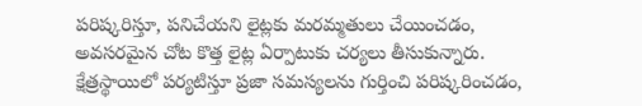పరిష్కరిస్తూ, పనిచేయని లైట్లకు మరమ్మతులు చేయించడం, అవసరమైన చోట కొత్త లైట్ల ఏర్పాటుకు చర్యలు తీసుకున్నారు. క్షేత్రస్థాయిలో పర్యటిస్తూ ప్రజా సమస్యలను గుర్తించి పరిష్కరించడం,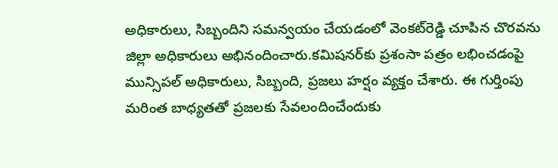అధికారులు, సిబ్బందిని సమన్వయం చేయడంలో వెంకట్‌రెడ్డి చూపిన చొరవను జిల్లా అధికారులు అభినందించారు.కమిషనర్‌కు ప్రశంసా పత్రం లభించడంపై మున్సిపల్‌ అధికారులు, సిబ్బంది, ప్రజలు హర్షం వ్యక్తం చేశారు. ఈ గుర్తింపు మరింత బాధ్యతతో ప్రజలకు సేవలందించేందుకు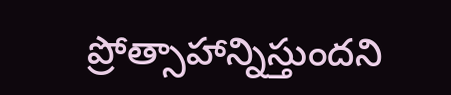ప్రోత్సాహాన్నిస్తుందని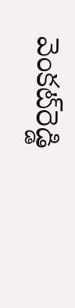వెంకట్‌రెడ్డి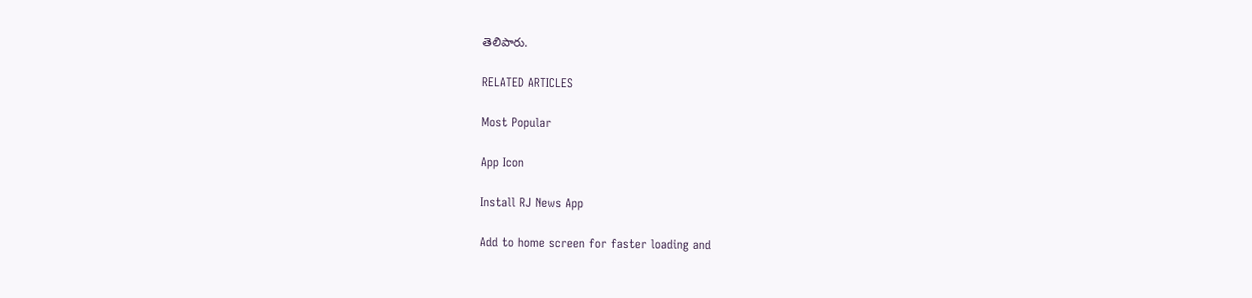తెలిపారు.

RELATED ARTICLES

Most Popular

App Icon

Install RJ News App

Add to home screen for faster loading and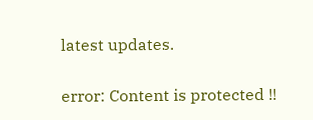latest updates.

error: Content is protected !!